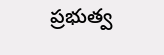ప్రభుత్వ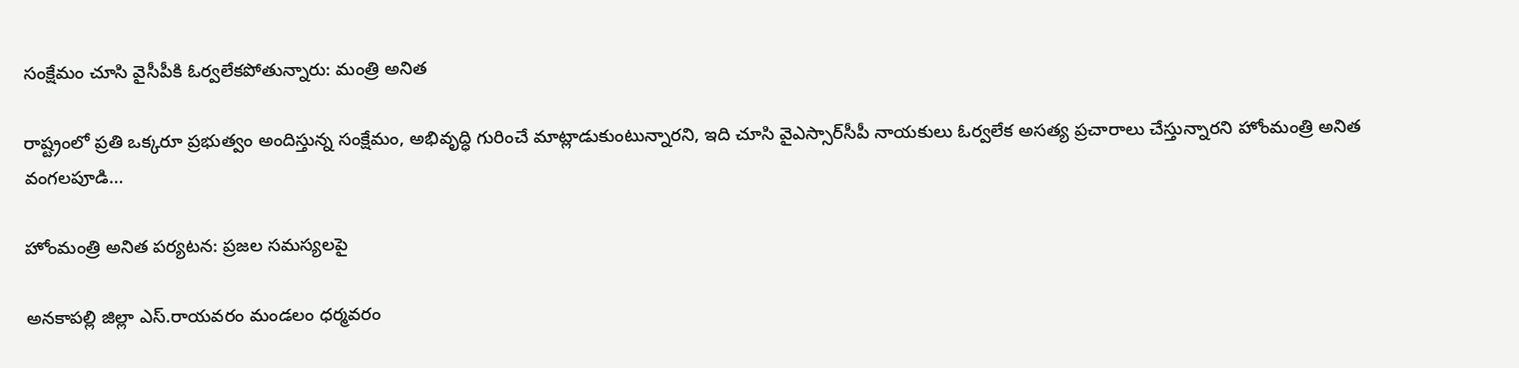సంక్షేమం చూసి వైసీపీకి ఓర్వలేకపోతున్నారు: మంత్రి అనిత

రాష్ట్రంలో ప్రతి ఒక్కరూ ప్రభుత్వం అందిస్తున్న సంక్షేమం, అభివృద్ధి గురించే మాట్లాడుకుంటున్నారని, ఇది చూసి వైఎస్సార్‌సీపీ నాయకులు ఓర్వలేక అసత్య ప్రచారాలు చేస్తున్నారని హోంమంత్రి అనిత వంగలపూడి…

హోంమంత్రి అనిత పర్యటన: ప్రజల సమస్యలపై

అనకాపల్లి జిల్లా ఎస్.రాయవరం మండలం ధర్మవరం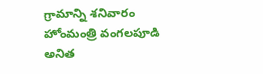గ్రామాన్ని శనివారం హోంమంత్రి వంగలపూడి అనిత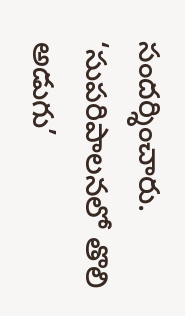సందర్శించారు. ‘సుపరిపాలనలో తొలి అడుగు’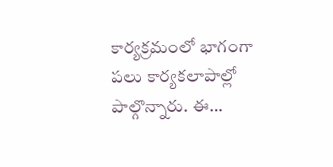కార్యక్రమంలో భాగంగా పలు కార్యకలాపాల్లో పాల్గొన్నారు. ఈ…